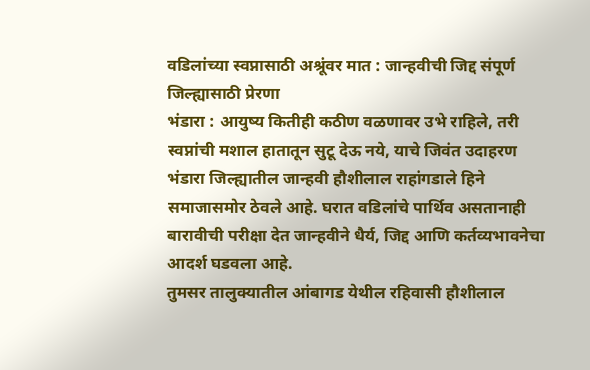वडिलांच्या स्वप्नासाठी अश्रूंवर मात : जान्हवीची जिद्द संपूर्ण जिल्ह्यासाठी प्रेरणा
भंडारा : आयुष्य कितीही कठीण वळणावर उभे राहिले, तरी स्वप्नांची मशाल हातातून सुटू देऊ नये, याचे जिवंत उदाहरण भंडारा जिल्ह्यातील जान्हवी हौशीलाल राहांगडाले हिने समाजासमोर ठेवले आहे. घरात वडिलांचे पार्थिव असतानाही बारावीची परीक्षा देत जान्हवीने धैर्य, जिद्द आणि कर्तव्यभावनेचा आदर्श घडवला आहे.
तुमसर तालुक्यातील आंबागड येथील रहिवासी हौशीलाल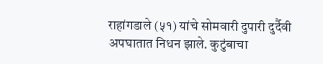राहांगडाले (५१) यांचे सोमवारी दुपारी दुर्दैवी अपघातात निधन झाले. कुटुंबाचा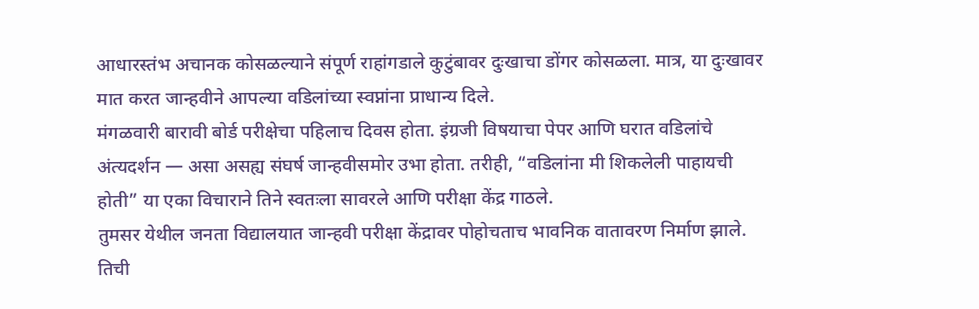आधारस्तंभ अचानक कोसळल्याने संपूर्ण राहांगडाले कुटुंबावर दुःखाचा डोंगर कोसळला. मात्र, या दुःखावर मात करत जान्हवीने आपल्या वडिलांच्या स्वप्नांना प्राधान्य दिले.
मंगळवारी बारावी बोर्ड परीक्षेचा पहिलाच दिवस होता. इंग्रजी विषयाचा पेपर आणि घरात वडिलांचे अंत्यदर्शन — असा असह्य संघर्ष जान्हवीसमोर उभा होता. तरीही, “वडिलांना मी शिकलेली पाहायची होती” या एका विचाराने तिने स्वतःला सावरले आणि परीक्षा केंद्र गाठले.
तुमसर येथील जनता विद्यालयात जान्हवी परीक्षा केंद्रावर पोहोचताच भावनिक वातावरण निर्माण झाले. तिची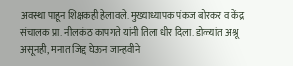अवस्था पाहून शिक्षकही हेलावले. मुख्याध्यापक पंकज बोरकर व केंद्र संचालक प्रा. नीलकंठ कापगते यांनी तिला धीर दिला. डोळ्यांत अश्रू असूनही, मनात जिद्द घेऊन जान्हवीने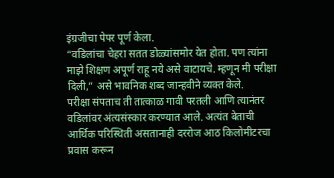इंग्रजीचा पेपर पूर्ण केला.
“वडिलांचा चेहरा सतत डोळ्यांसमोर येत होता. पण त्यांना माझे शिक्षण अपूर्ण राहू नये असे वाटायचे. म्हणून मी परीक्षा दिली,” असे भावनिक शब्द जान्हवीने व्यक्त केले.
परीक्षा संपताच ती तात्काळ गावी परतली आणि त्यानंतर वडिलांवर अंत्यसंस्कार करण्यात आले. अत्यंत बेताची आर्थिक परिस्थिती असतानाही दररोज आठ किलोमीटरचा प्रवास करून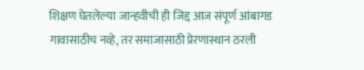शिक्षण घेतलेल्या जान्हवीची ही जिद्द आज संपूर्ण आंबागड गावासाठीच नव्हे, तर समाजासाठी प्रेरणास्थान ठरली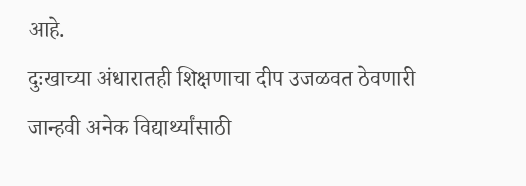आहे.
दुःखाच्या अंधारातही शिक्षणाचा दीप उजळवत ठेवणारी जान्हवी अनेक विद्यार्थ्यांसाठी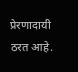प्रेरणादायी ठरत आहे.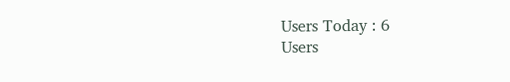Users Today : 6
Users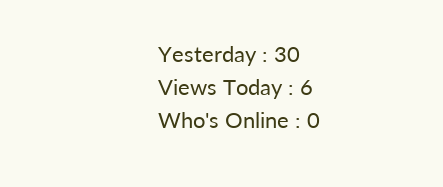Yesterday : 30
Views Today : 6
Who's Online : 0